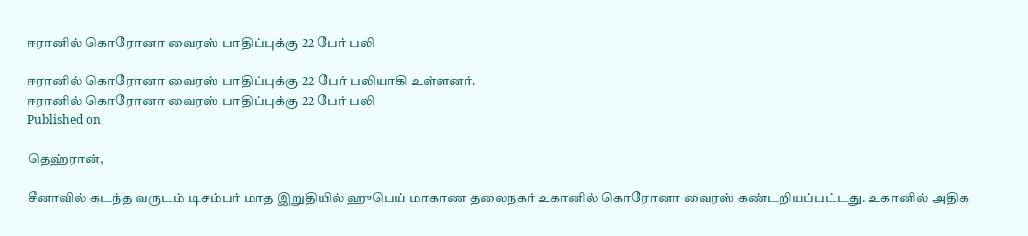ஈரானில் கொரோனா வைரஸ் பாதிப்புக்கு 22 பேர் பலி

ஈரானில் கொரோனா வைரஸ் பாதிப்புக்கு 22 பேர் பலியாகி உள்ளனர்.
ஈரானில் கொரோனா வைரஸ் பாதிப்புக்கு 22 பேர் பலி
Published on

தெஹ்ரான்,

சீனாவில் கடந்த வருடம் டிசம்பர் மாத இறுதியில் ஹுபெய் மாகாண தலைநகர் உகானில் கொரோனா வைரஸ் கண்டறியப்பட்டது. உகானில் அதிக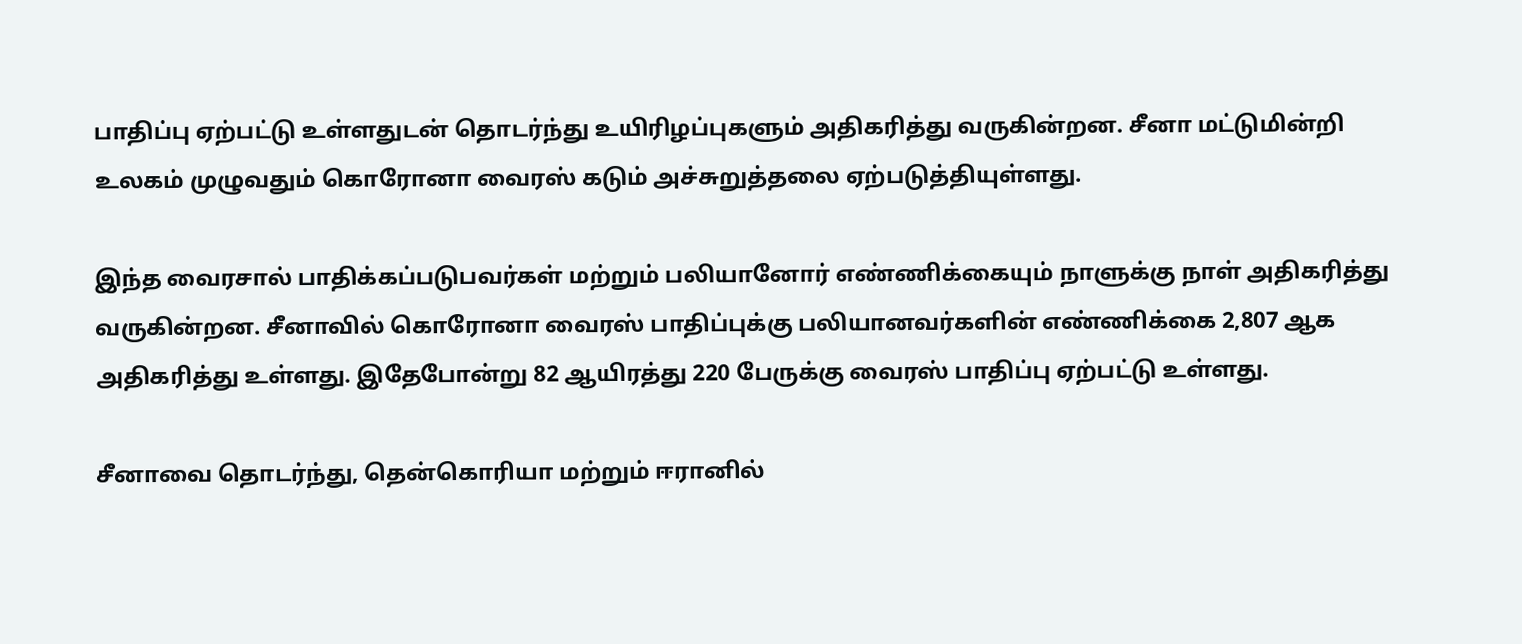பாதிப்பு ஏற்பட்டு உள்ளதுடன் தொடர்ந்து உயிரிழப்புகளும் அதிகரித்து வருகின்றன. சீனா மட்டுமின்றி உலகம் முழுவதும் கொரோனா வைரஸ் கடும் அச்சுறுத்தலை ஏற்படுத்தியுள்ளது.

இந்த வைரசால் பாதிக்கப்படுபவர்கள் மற்றும் பலியானோர் எண்ணிக்கையும் நாளுக்கு நாள் அதிகரித்து வருகின்றன. சீனாவில் கொரோனா வைரஸ் பாதிப்புக்கு பலியானவர்களின் எண்ணிக்கை 2,807 ஆக அதிகரித்து உள்ளது. இதேபோன்று 82 ஆயிரத்து 220 பேருக்கு வைரஸ் பாதிப்பு ஏற்பட்டு உள்ளது.

சீனாவை தொடர்ந்து, தென்கொரியா மற்றும் ஈரானில்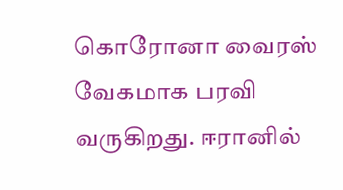கொரோனா வைரஸ் வேகமாக பரவி வருகிறது. ஈரானில்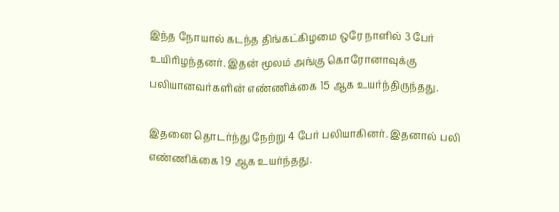இந்த நோயால் கடந்த திங்கட்கிழமை ஒரே நாளில் 3 பேர் உயிரிழந்தனர். இதன் மூலம் அங்கு கொரோனாவுக்கு பலியானவர்களின் எண்ணிக்கை 15 ஆக உயர்ந்திருந்தது.

இதனை தொடர்ந்து நேற்று 4 பேர் பலியாகினர். இதனால் பலி எண்ணிக்கை 19 ஆக உயர்ந்தது.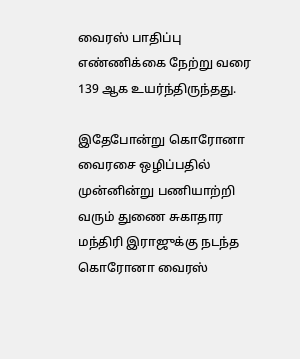வைரஸ் பாதிப்பு எண்ணிக்கை நேற்று வரை 139 ஆக உயர்ந்திருந்தது.

இதேபோன்று கொரோனா வைரசை ஒழிப்பதில் முன்னின்று பணியாற்றி வரும் துணை சுகாதார மந்திரி இராஜுக்கு நடந்த கொரோனா வைரஸ்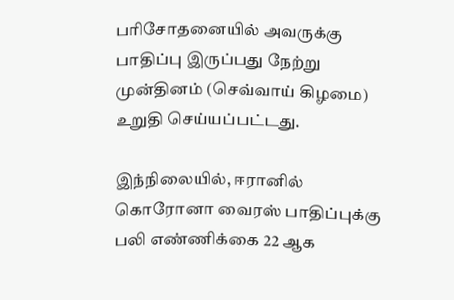பரிசோதனையில் அவருக்கு பாதிப்பு இருப்பது நேற்று முன்தினம் (செவ்வாய் கிழமை) உறுதி செய்யப்பட்டது.

இந்நிலையில், ஈரானில் கொரோனா வைரஸ் பாதிப்புக்கு பலி எண்ணிக்கை 22 ஆக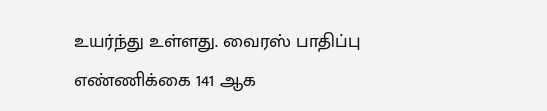உயர்ந்து உள்ளது. வைரஸ் பாதிப்பு எண்ணிக்கை 141 ஆக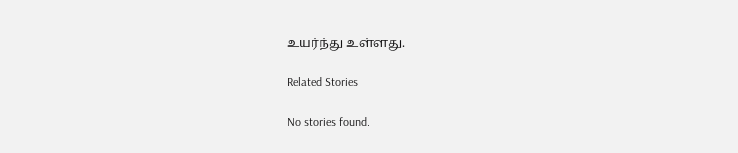உயர்ந்து உள்ளது.

Related Stories

No stories found.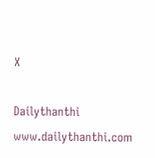X

Dailythanthi
www.dailythanthi.com